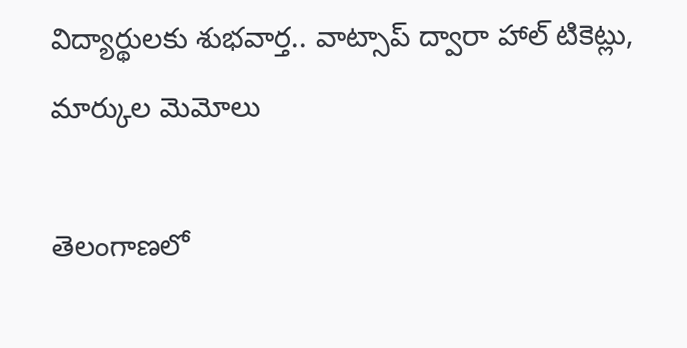విద్యార్థులకు శుభవార్త.. వాట్సాప్ ద్వారా హాల్ టికెట్లు, మార్కుల మెమోలు

తెలంగాణలో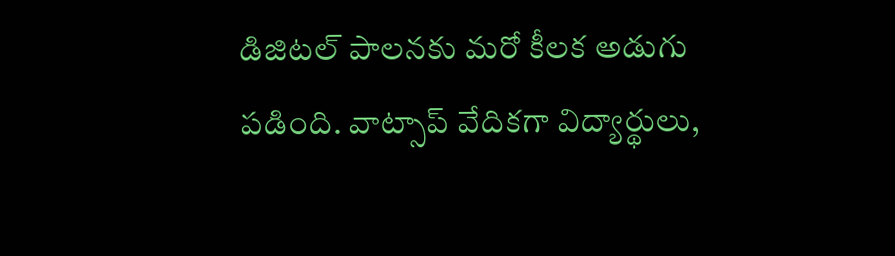డిజిటల్ పాలనకు మరో కీలక అడుగు పడింది. వాట్సాప్ వేదికగా విద్యార్థులు,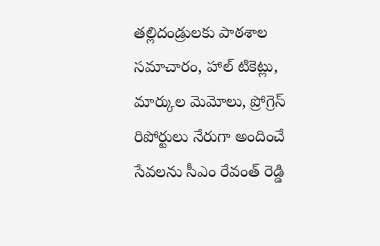తల్లిదండ్రులకు పాఠశాల సమాచారం, హాల్ టికెట్లు, మార్కుల మెమోలు, ప్రోగ్రెస్ రిపోర్టులు నేరుగా అందించే సేవలను సీఎం రేవంత్ రెడ్డి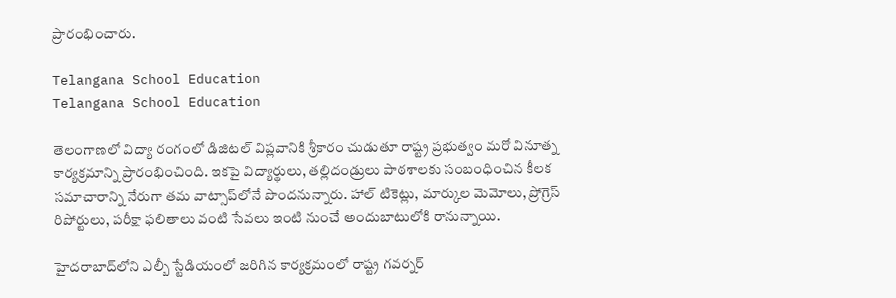ప్రారంభించారు.

Telangana School Education
Telangana School Education

తెలంగాణలో విద్యా రంగంలో డిజిటల్ విప్లవానికి శ్రీకారం చుడుతూ రాష్ట్ర ప్రభుత్వం మరో వినూత్న కార్యక్రమాన్ని ప్రారంభించింది. ఇకపై విద్యార్థులు, తల్లిదండ్రులు పాఠశాలకు సంబంధించిన కీలక సమాచారాన్ని నేరుగా తమ వాట్సాప్‌లోనే పొందనున్నారు. హాల్ టికెట్లు, మార్కుల మెమోలు, ప్రోగ్రెస్ రిపోర్టులు, పరీక్షా ఫలితాలు వంటి సేవలు ఇంటి నుంచే అందుబాటులోకి రానున్నాయి.

హైదరాబాద్‌లోని ఎల్బీ స్టేడియంలో జరిగిన కార్యక్రమంలో రాష్ట్ర గవర్నర్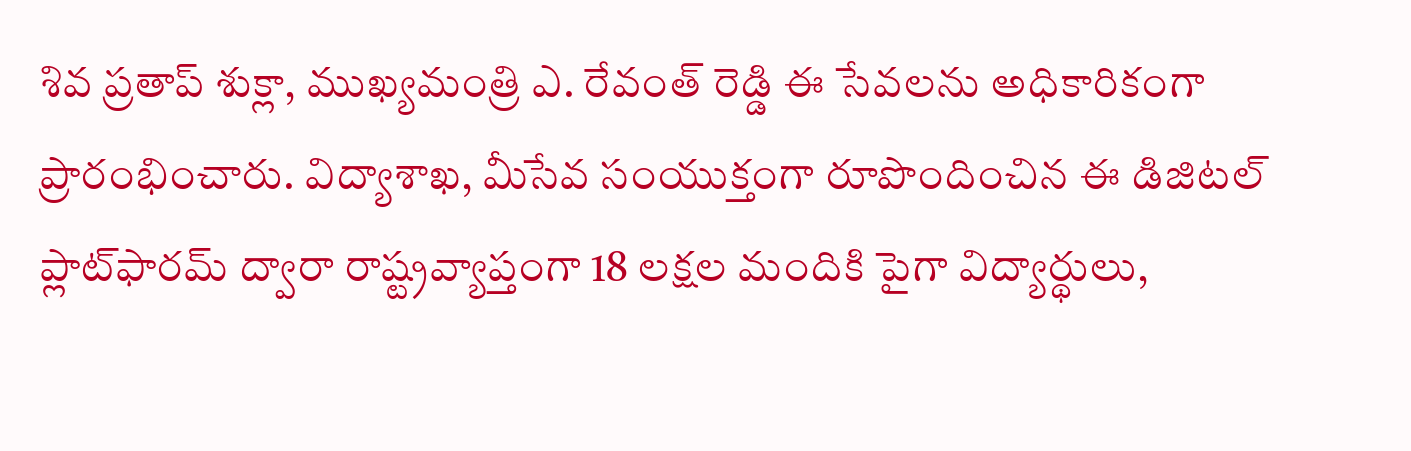శివ ప్రతాప్ శుక్లా, ముఖ్యమంత్రి ఎ. రేవంత్ రెడ్డి ఈ సేవలను అధికారికంగా ప్రారంభించారు. విద్యాశాఖ, మీసేవ సంయుక్తంగా రూపొందించిన ఈ డిజిటల్ ప్లాట్‌ఫారమ్ ద్వారా రాష్ట్రవ్యాప్తంగా 18 లక్షల మందికి పైగా విద్యార్థులు,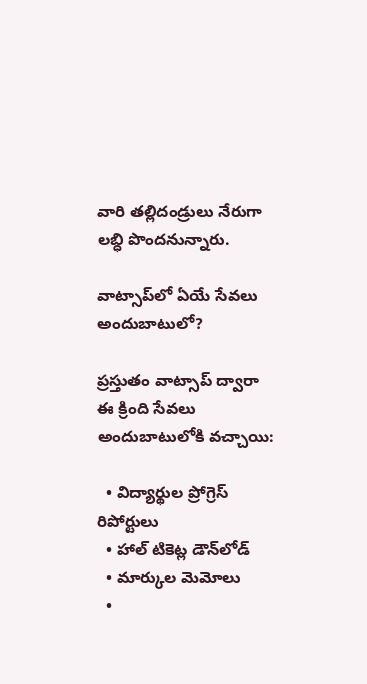వారి తల్లిదండ్రులు నేరుగా లబ్ధి పొందనున్నారు.

వాట్సాప్‌లో ఏయే సేవలు అందుబాటులో?

ప్రస్తుతం వాట్సాప్ ద్వారా ఈ క్రింది సేవలు అందుబాటులోకి వచ్చాయి:

  • విద్యార్థుల ప్రోగ్రెస్ రిపోర్టులు
  • హాల్ టికెట్ల డౌన్‌లోడ్
  • మార్కుల మెమోలు
  •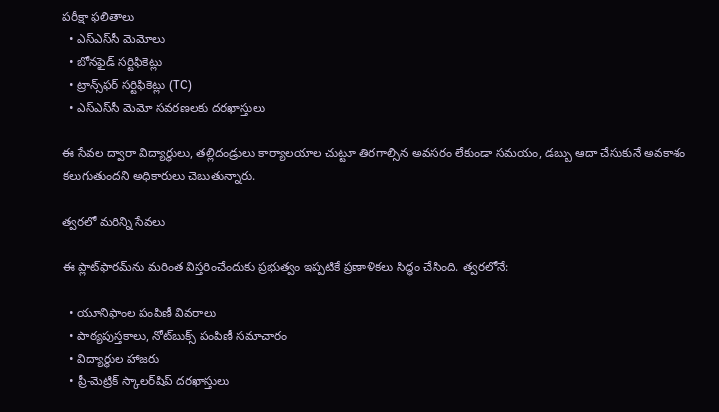పరీక్షా ఫలితాలు
  • ఎస్‌ఎస్‌సీ మెమోలు
  • బోనఫైడ్ సర్టిఫికెట్లు
  • ట్రాన్స్‌ఫర్ సర్టిఫికెట్లు (TC)
  • ఎస్‌ఎస్‌సీ మెమో సవరణలకు దరఖాస్తులు

ఈ సేవల ద్వారా విద్యార్థులు, తల్లిదండ్రులు కార్యాలయాల చుట్టూ తిరగాల్సిన అవసరం లేకుండా సమయం, డబ్బు ఆదా చేసుకునే అవకాశం కలుగుతుందని అధికారులు చెబుతున్నారు.

త్వరలో మరిన్ని సేవలు

ఈ ప్లాట్‌ఫారమ్‌ను మరింత విస్తరించేందుకు ప్రభుత్వం ఇప్పటికే ప్రణాళికలు సిద్ధం చేసింది. త్వరలోనే:

  • యూనిఫాంల పంపిణీ వివరాలు
  • పాఠ్యపుస్తకాలు, నోట్‌బుక్స్ పంపిణీ సమాచారం
  • విద్యార్థుల హాజరు
  • ప్రీ-మెట్రిక్ స్కాలర్‌షిప్ దరఖాస్తులు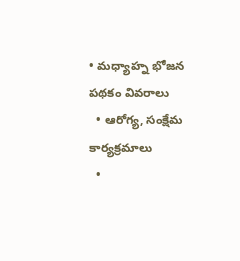• మధ్యాహ్న భోజన పథకం వివరాలు
  • ఆరోగ్య, సంక్షేమ కార్యక్రమాలు
  •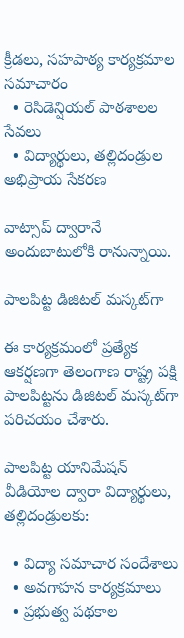క్రీడలు, సహపాఠ్య కార్యక్రమాల సమాచారం
  • రెసిడెన్షియల్ పాఠశాలల సేవలు
  • విద్యార్థులు, తల్లిదండ్రుల అభిప్రాయ సేకరణ

వాట్సాప్ ద్వారానే అందుబాటులోకి రానున్నాయి.

పాలపిట్ట డిజిటల్ మస్కట్‌గా

ఈ కార్యక్రమంలో ప్రత్యేక ఆకర్షణగా తెలంగాణ రాష్ట్ర పక్షి పాలపిట్టను డిజిటల్ మస్కట్‌గా పరిచయం చేశారు.

పాలపిట్ట యానిమేషన్ వీడియోల ద్వారా విద్యార్థులు, తల్లిదండ్రులకు:

  • విద్యా సమాచార సందేశాలు
  • అవగాహన కార్యక్రమాలు
  • ప్రభుత్వ పథకాల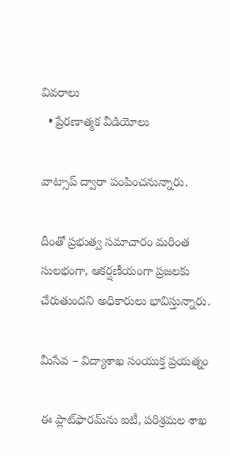వివరాలు
  • ప్రేరణాత్మక వీడియోలు

వాట్సాప్ ద్వారా పంపించనున్నారు.

దీంతో ప్రభుత్వ సమాచారం మరింత సులభంగా, ఆకర్షణీయంగా ప్రజలకు చేరుతుందని అధికారులు భావిస్తున్నారు.

మీసేవ – విద్యాశాఖ సంయుక్త ప్రయత్నం

ఈ ప్లాట్‌ఫారమ్‌ను ఐటీ, పరిశ్రమల శాఖ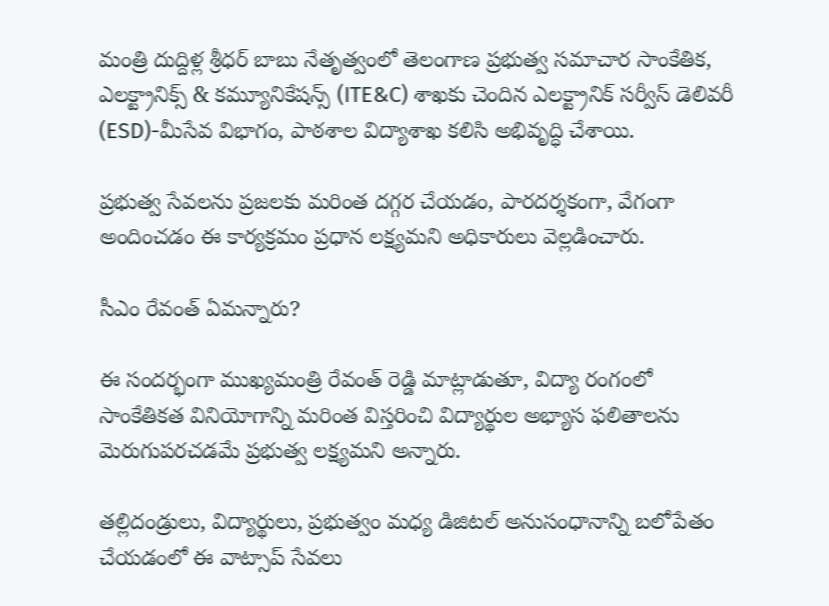మంత్రి దుద్దిళ్ల శ్రీధర్ బాబు నేతృత్వంలో తెలంగాణ ప్రభుత్వ సమాచార సాంకేతిక, ఎలక్ట్రానిక్స్ & కమ్యూనికేషన్స్ (ITE&C) శాఖకు చెందిన ఎలక్ట్రానిక్ సర్వీస్ డెలివరీ (ESD)-మీసేవ విభాగం, పాఠశాల విద్యాశాఖ కలిసి అభివృద్ధి చేశాయి.

ప్రభుత్వ సేవలను ప్రజలకు మరింత దగ్గర చేయడం, పారదర్శకంగా, వేగంగా అందించడం ఈ కార్యక్రమం ప్రధాన లక్ష్యమని అధికారులు వెల్లడించారు.

సీఎం రేవంత్ ఏమన్నారు?

ఈ సందర్భంగా ముఖ్యమంత్రి రేవంత్ రెడ్డి మాట్లాడుతూ, విద్యా రంగంలో సాంకేతికత వినియోగాన్ని మరింత విస్తరించి విద్యార్థుల అభ్యాస ఫలితాలను మెరుగుపరచడమే ప్రభుత్వ లక్ష్యమని అన్నారు.

తల్లిదండ్రులు, విద్యార్థులు, ప్రభుత్వం మధ్య డిజిటల్ అనుసంధానాన్ని బలోపేతం చేయడంలో ఈ వాట్సాప్ సేవలు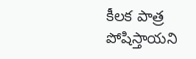కీలక పాత్ర పోషిస్తాయని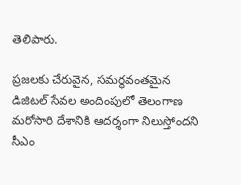తెలిపారు.

ప్రజలకు చేరువైన, సమర్థవంతమైన డిజిటల్ సేవల అందింపులో తెలంగాణ మరోసారి దేశానికి ఆదర్శంగా నిలుస్తోందని సీఎం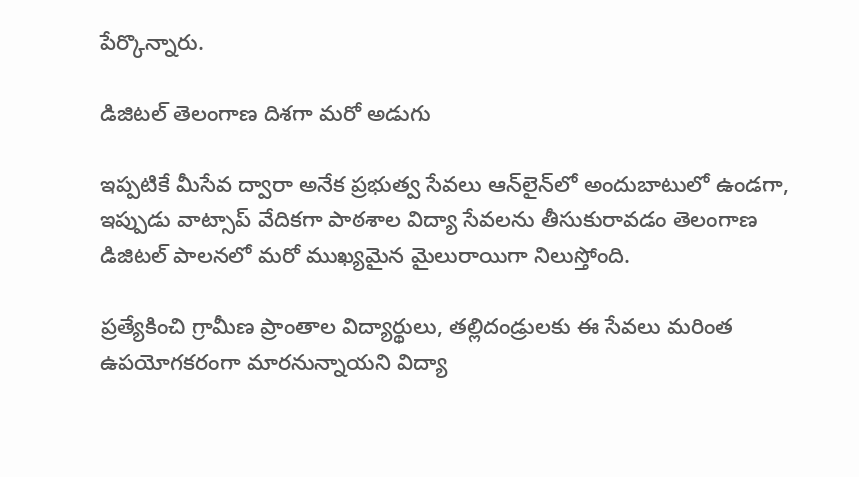పేర్కొన్నారు.

డిజిటల్ తెలంగాణ దిశగా మరో అడుగు

ఇప్పటికే మీసేవ ద్వారా అనేక ప్రభుత్వ సేవలు ఆన్‌లైన్‌లో అందుబాటులో ఉండగా, ఇప్పుడు వాట్సాప్ వేదికగా పాఠశాల విద్యా సేవలను తీసుకురావడం తెలంగాణ డిజిటల్ పాలనలో మరో ముఖ్యమైన మైలురాయిగా నిలుస్తోంది.

ప్రత్యేకించి గ్రామీణ ప్రాంతాల విద్యార్థులు, తల్లిదండ్రులకు ఈ సేవలు మరింత ఉపయోగకరంగా మారనున్నాయని విద్యా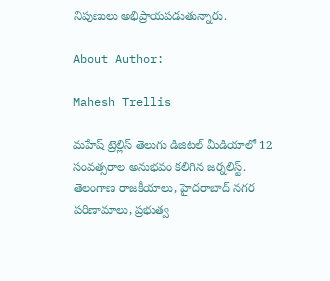నిపుణులు అభిప్రాయపడుతున్నారు.

About Author:

Mahesh Trellis

మహేష్ ట్రెల్లిస్ తెలుగు డిజిటల్ మీడియాలో 12 సంవత్సరాల అనుభవం కలిగిన జర్నలిస్ట్‌. తెలంగాణ రాజకీయాలు, హైదరాబాద్ నగర పరిణామాలు, ప్రభుత్వ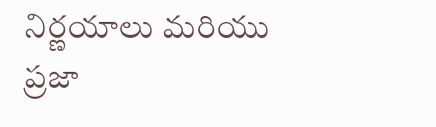నిర్ణయాలు మరియు ప్రజా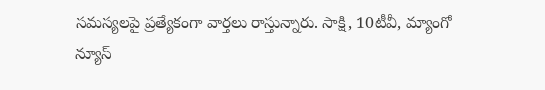సమస్యలపై ప్రత్యేకంగా వార్తలు రాస్తున్నారు. సాక్షి, 10టీవీ, మ్యాంగో న్యూస్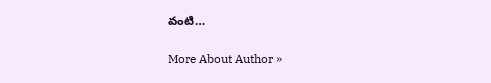వంటి…

More About Author »